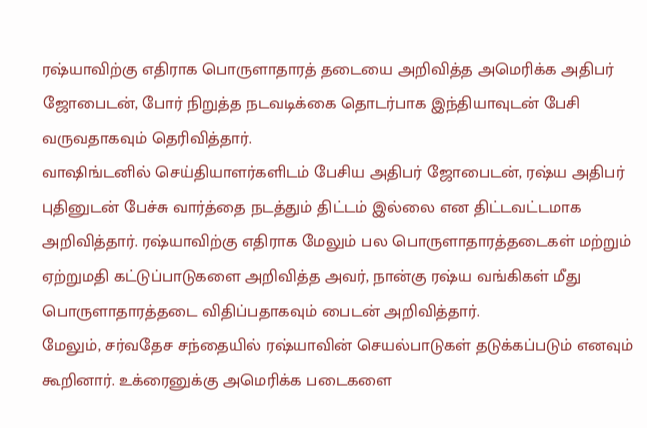ரஷ்யாவிற்கு எதிராக பொருளாதாரத் தடையை அறிவித்த அமெரிக்க அதிபர் ஜோபைடன், போர் நிறுத்த நடவடிக்கை தொடர்பாக இந்தியாவுடன் பேசி வருவதாகவும் தெரிவித்தார்.
வாஷிங்டனில் செய்தியாளர்களிடம் பேசிய அதிபர் ஜோபைடன், ரஷ்ய அதிபர் புதினுடன் பேச்சு வார்த்தை நடத்தும் திட்டம் இல்லை என திட்டவட்டமாக அறிவித்தார். ரஷ்யாவிற்கு எதிராக மேலும் பல பொருளாதாரத்தடைகள் மற்றும் ஏற்றுமதி கட்டுப்பாடுகளை அறிவித்த அவர், நான்கு ரஷ்ய வங்கிகள் மீது பொருளாதாரத்தடை விதிப்பதாகவும் பைடன் அறிவித்தார்.
மேலும், சர்வதேச சந்தையில் ரஷ்யாவின் செயல்பாடுகள் தடுக்கப்படும் எனவும் கூறினார். உக்ரைனுக்கு அமெரிக்க படைகளை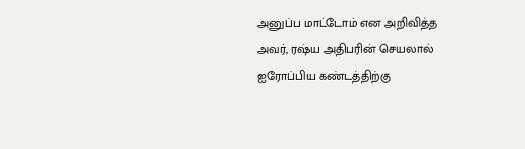அனுப்ப மாட்டோம் என அறிவித்த அவர், ரஷ்ய அதிபரின் செயலால் ஐரோப்பிய கண்டத்திற்கு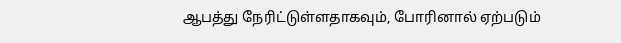ஆபத்து நேரிட்டுள்ளதாகவும், போரினால் ஏற்படும்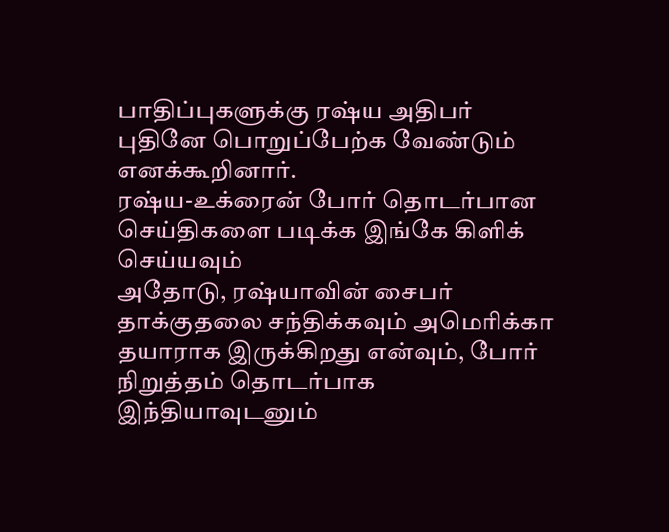பாதிப்புகளுக்கு ரஷ்ய அதிபர் புதினே பொறுப்பேற்க வேண்டும் எனக்கூறினார்.
ரஷ்ய-உக்ரைன் போர் தொடர்பான செய்திகளை படிக்க இங்கே கிளிக் செய்யவும்
அதோடு, ரஷ்யாவின் சைபர் தாக்குதலை சந்திக்கவும் அமெரிக்கா தயாராக இருக்கிறது என்வும், போர் நிறுத்தம் தொடர்பாக இந்தியாவுடனும்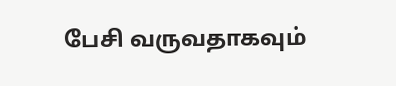பேசி வருவதாகவும்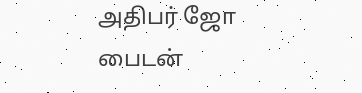அதிபர் ஜோ பைடன்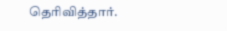தெரிவித்தார்.